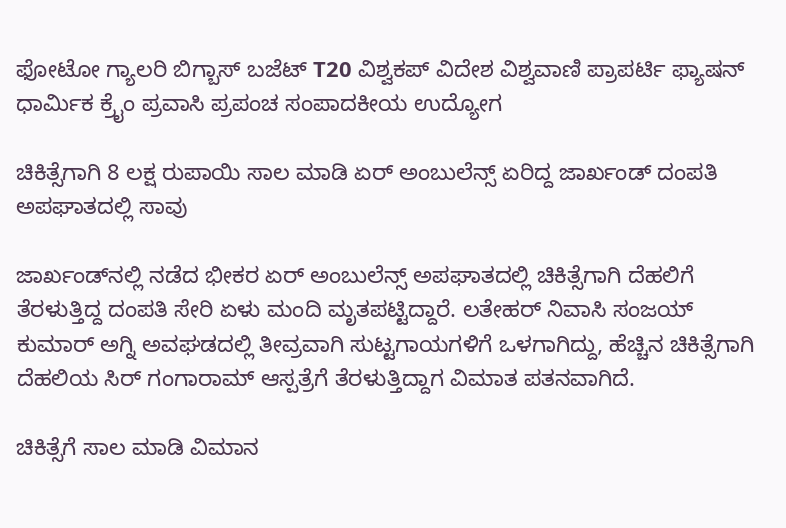ಫೋಟೋ ಗ್ಯಾಲರಿ ಬಿಗ್ಬಾಸ್ ಬಜೆಟ್ T20 ವಿಶ್ವಕಪ್ ವಿದೇಶ ವಿಶ್ವವಾಣಿ ಪ್ರಾಪರ್ಟಿ ಫ್ಯಾಷನ್ ಧಾರ್ಮಿಕ ಕ್ರೈಂ ಪ್ರವಾಸಿ ಪ್ರಪಂಚ ಸಂಪಾದಕೀಯ ಉದ್ಯೋಗ

ಚಿಕಿತ್ಸೆಗಾಗಿ 8 ಲಕ್ಷ ರುಪಾಯಿ ಸಾಲ ಮಾಡಿ ಏರ್ ಅಂಬುಲೆನ್ಸ್ ಏರಿದ್ದ ಜಾರ್ಖಂಡ್ ದಂಪತಿ ಅಪಘಾತದಲ್ಲಿ ಸಾವು

ಜಾರ್ಖಂಡ್‌ನಲ್ಲಿ ನಡೆದ ಭೀಕರ ಏರ್ ಅಂಬುಲೆನ್ಸ್ ಅಪಘಾತದಲ್ಲಿ ಚಿಕಿತ್ಸೆಗಾಗಿ ದೆಹಲಿಗೆ ತೆರಳುತ್ತಿದ್ದ ದಂಪತಿ ಸೇರಿ ಏಳು ಮಂದಿ ಮೃತಪಟ್ಟಿದ್ದಾರೆ. ಲತೇಹರ್ ನಿವಾಸಿ ಸಂಜಯ್ ಕುಮಾರ್ ಅಗ್ನಿ ಅವಘಡದಲ್ಲಿ ತೀವ್ರವಾಗಿ ಸುಟ್ಟಗಾಯಗಳಿಗೆ ಒಳಗಾಗಿದ್ದು, ಹೆಚ್ಚಿನ ಚಿಕಿತ್ಸೆಗಾಗಿ ದೆಹಲಿಯ ಸಿರ್ ಗಂಗಾರಾಮ್ ಆಸ್ಪತ್ರೆಗೆ ತೆರಳುತ್ತಿದ್ದಾಗ ವಿಮಾತ ಪತನವಾಗಿದೆ.

ಚಿಕಿತ್ಸೆಗೆ ಸಾಲ ಮಾಡಿ ವಿಮಾನ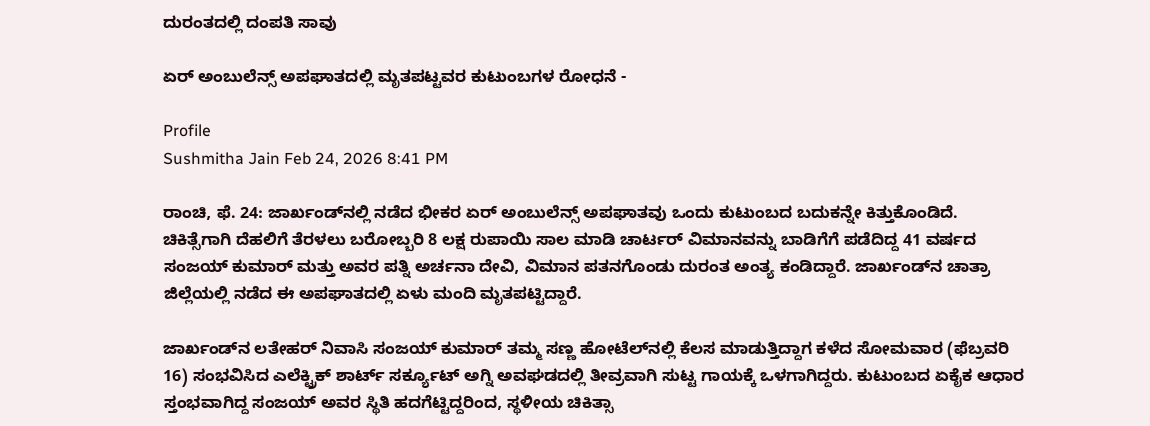ದುರಂತದಲ್ಲಿ ದಂಪತಿ ಸಾವು

ಏರ್ ಅಂಬುಲೆನ್ಸ್ ಅಪಘಾತದಲ್ಲಿ ಮೃತಪಟ್ಟವರ ಕುಟುಂಬಗಳ ರೋಧನೆ -

Profile
Sushmitha Jain Feb 24, 2026 8:41 PM

ರಾಂಚಿ, ಫೆ. 24: ಜಾರ್ಖಂಡ್‌ನಲ್ಲಿ ನಡೆದ ಭೀಕರ ಏರ್ ಅಂಬುಲೆನ್ಸ್ ಅಪಘಾತವು ಒಂದು ಕುಟುಂಬದ ಬದುಕನ್ನೇ ಕಿತ್ತುಕೊಂಡಿದೆ. ಚಿಕಿತ್ಸೆಗಾಗಿ ದೆಹಲಿಗೆ ತೆರಳಲು ಬರೋಬ್ಬರಿ 8 ಲಕ್ಷ ರುಪಾಯಿ ಸಾಲ ಮಾಡಿ ಚಾರ್ಟರ್ ವಿಮಾನವನ್ನು ಬಾಡಿಗೆಗೆ ಪಡೆದಿದ್ದ 41 ವರ್ಷದ ಸಂಜಯ್ ಕುಮಾರ್ ಮತ್ತು ಅವರ ಪತ್ನಿ ಅರ್ಚನಾ ದೇವಿ, ವಿಮಾನ ಪತನಗೊಂಡು ದುರಂತ ಅಂತ್ಯ ಕಂಡಿದ್ದಾರೆ. ಜಾರ್ಖಂಡ್‌ನ ಚಾತ್ರಾ ಜಿಲ್ಲೆಯಲ್ಲಿ ನಡೆದ ಈ ಅಪಘಾತದಲ್ಲಿ ಏಳು ಮಂದಿ ಮೃತಪಟ್ಟಿದ್ದಾರೆ.

ಜಾರ್ಖಂಡ್‌ನ ಲತೇಹರ್ ನಿವಾಸಿ ಸಂಜಯ್ ಕುಮಾರ್ ತಮ್ಮ ಸಣ್ಣ ಹೋಟೆಲ್‌ನಲ್ಲಿ ಕೆಲಸ ಮಾಡುತ್ತಿದ್ದಾಗ ಕಳೆದ ಸೋಮವಾರ (ಫೆಬ್ರವರಿ 16) ಸಂಭವಿಸಿದ ಎಲೆಕ್ಟ್ರಿಕ್ ಶಾರ್ಟ್ ಸರ್ಕ್ಯೂಟ್ ಅಗ್ನಿ ಅವಘಡದಲ್ಲಿ ತೀವ್ರವಾಗಿ ಸುಟ್ಟ ಗಾಯಕ್ಕೆ ಒಳಗಾಗಿದ್ದರು. ಕುಟುಂಬದ ಏಕೈಕ ಆಧಾರ ಸ್ತಂಭವಾಗಿದ್ದ ಸಂಜಯ್ ಅವರ ಸ್ಥಿತಿ ಹದಗೆಟ್ಟಿದ್ದರಿಂದ, ಸ್ಥಳೀಯ ಚಿಕಿತ್ಸಾ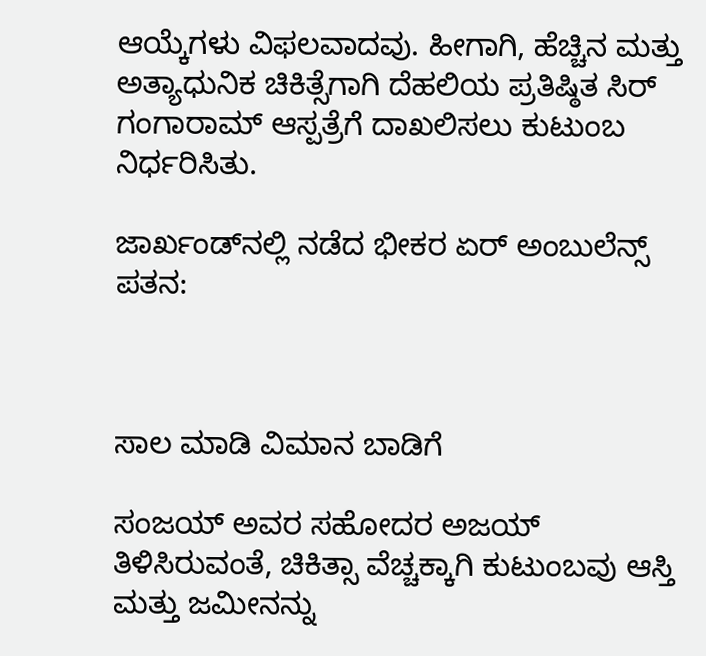ಆಯ್ಕೆಗಳು ವಿಫಲವಾದವು. ಹೀಗಾಗಿ, ಹೆಚ್ಚಿನ ಮತ್ತು ಅತ್ಯಾಧುನಿಕ ಚಿಕಿತ್ಸೆಗಾಗಿ ದೆಹಲಿಯ ಪ್ರತಿಷ್ಠಿತ ಸಿರ್ ಗಂಗಾರಾಮ್ ಆಸ್ಪತ್ರೆಗೆ ದಾಖಲಿಸಲು ಕುಟುಂಬ ನಿರ್ಧರಿಸಿತು.

ಜಾರ್ಖಂಡ್‌ನಲ್ಲಿ ನಡೆದ ಭೀಕರ ಏರ್ ಅಂಬುಲೆನ್ಸ್‌ ಪತನ:



ಸಾಲ ಮಾಡಿ ವಿಮಾನ ಬಾಡಿಗೆ

ಸಂಜಯ್ ಅವರ ಸಹೋದರ ಅಜಯ್ ತಿಳಿಸಿರುವಂತೆ, ಚಿಕಿತ್ಸಾ ವೆಚ್ಚಕ್ಕಾಗಿ ಕುಟುಂಬವು ಆಸ್ತಿ ಮತ್ತು ಜಮೀನನ್ನು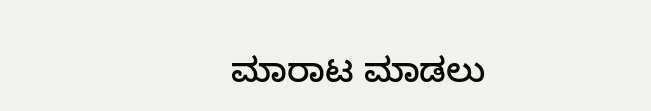ಮಾರಾಟ ಮಾಡಲು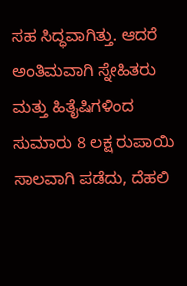ಸಹ ಸಿದ್ಧವಾಗಿತ್ತು. ಆದರೆ ಅಂತಿಮವಾಗಿ ಸ್ನೇಹಿತರು ಮತ್ತು ಹಿತೈಷಿಗಳಿಂದ ಸುಮಾರು 8 ಲಕ್ಷ ರುಪಾಯಿ ಸಾಲವಾಗಿ ಪಡೆದು, ದೆಹಲಿ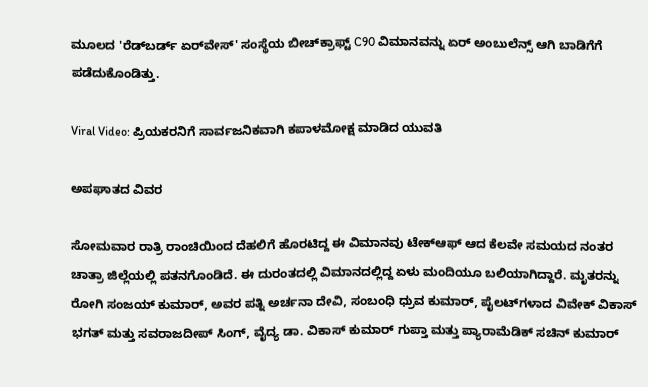ಮೂಲದ 'ರೆಡ್‌ಬರ್ಡ್ ಏರ್‌ವೇಸ್' ಸಂಸ್ಥೆಯ ಬೀಚ್‌ಕ್ರಾಫ್ಟ್ C90 ವಿಮಾನವನ್ನು ಏರ್ ಅಂಬುಲೆನ್ಸ್ ಆಗಿ ಬಾಡಿಗೆಗೆ ಪಡೆದುಕೊಂಡಿತ್ತು.

Viral Video: ಪ್ರಿಯಕರನಿಗೆ ಸಾರ್ವಜನಿಕವಾಗಿ ಕಪಾಳಮೋಕ್ಷ ಮಾಡಿದ ಯುವತಿ

ಅಪಘಾತದ ವಿವರ

ಸೋಮವಾರ ರಾತ್ರಿ ರಾಂಚಿಯಿಂದ ದೆಹಲಿಗೆ ಹೊರಟಿದ್ದ ಈ ವಿಮಾನವು ಟೇಕ್‌ಆಫ್‌ ಆದ ಕೆಲವೇ ಸಮಯದ ನಂತರ ಚಾತ್ರಾ ಜಿಲ್ಲೆಯಲ್ಲಿ ಪತನಗೊಂಡಿದೆ. ಈ ದುರಂತದಲ್ಲಿ ವಿಮಾನದಲ್ಲಿದ್ದ ಏಳು ಮಂದಿಯೂ ಬಲಿಯಾಗಿದ್ದಾರೆ. ಮೃತರನ್ನು ರೋಗಿ ಸಂಜಯ್ ಕುಮಾರ್, ಅವರ ಪತ್ನಿ ಅರ್ಚನಾ ದೇವಿ, ಸಂಬಂಧಿ ಧ್ರುವ ಕುಮಾರ್, ಪೈಲಟ್‌ಗಳಾದ ವಿವೇಕ್ ವಿಕಾಸ್ ಭಗತ್ ಮತ್ತು ಸವರಾಜದೀಪ್ ಸಿಂಗ್, ವೈದ್ಯ ಡಾ. ವಿಕಾಸ್ ಕುಮಾರ್ ಗುಪ್ತಾ ಮತ್ತು ಪ್ಯಾರಾಮೆಡಿಕ್ ಸಚಿನ್ ಕುಮಾರ್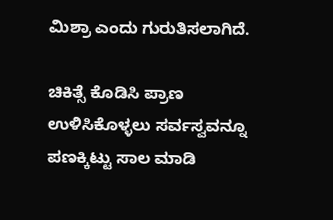ಮಿಶ್ರಾ ಎಂದು ಗುರುತಿಸಲಾಗಿದೆ.

ಚಿಕಿತ್ಸೆ ಕೊಡಿಸಿ ಪ್ರಾಣ ಉಳಿಸಿಕೊಳ್ಳಲು ಸರ್ವಸ್ವವನ್ನೂ ಪಣಕ್ಕಿಟ್ಟು ಸಾಲ ಮಾಡಿ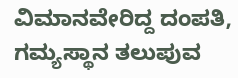ವಿಮಾನವೇರಿದ್ದ ದಂಪತಿ, ಗಮ್ಯಸ್ಥಾನ ತಲುಪುವ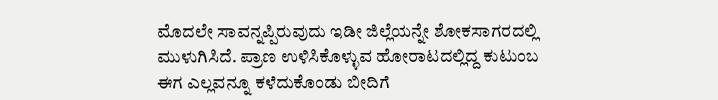ಮೊದಲೇ ಸಾವನ್ನಪ್ಪಿರುವುದು ಇಡೀ ಜಿಲ್ಲೆಯನ್ನೇ ಶೋಕಸಾಗರದಲ್ಲಿ ಮುಳುಗಿಸಿದೆ. ಪ್ರಾಣ ಉಳಿಸಿಕೊಳ್ಳುವ ಹೋರಾಟದಲ್ಲಿದ್ದ ಕುಟುಂಬ ಈಗ ಎಲ್ಲವನ್ನೂ ಕಳೆದುಕೊಂಡು ಬೀದಿಗೆ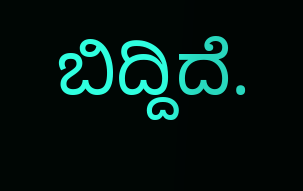ಬಿದ್ದಿದೆ.